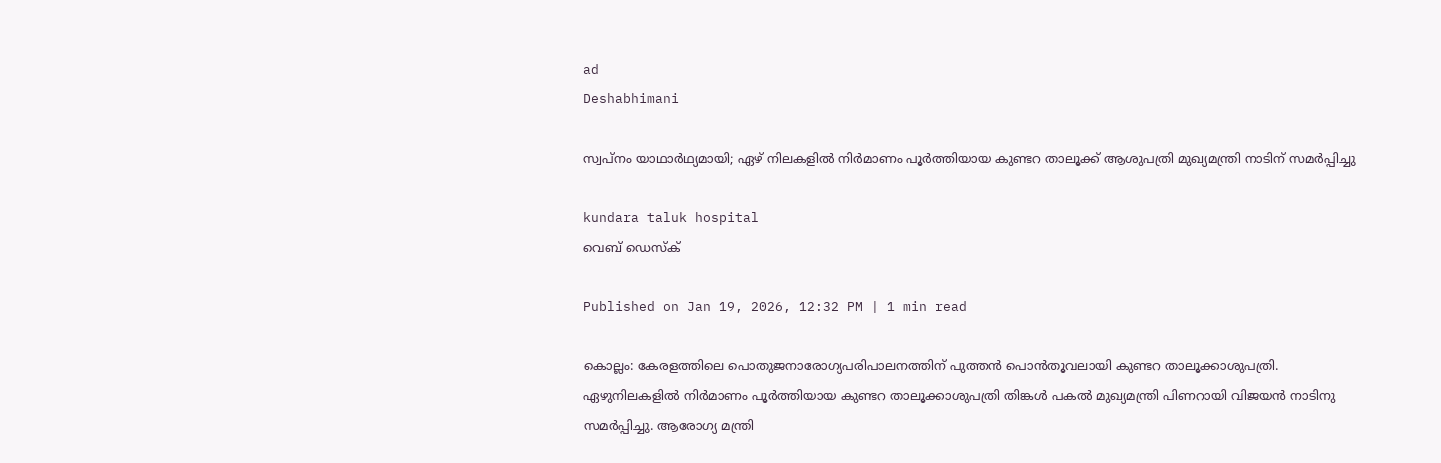ad
Deshabhimani

സ്വപ്നം യാഥാർഥ്യമായി; ഏഴ് നിലകളിൽ നിർമാണം പൂർത്തിയായ കുണ്ടറ താലൂക്ക് ആശുപത്രി മുഖ്യമന്ത്രി നാടിന് സമർപ്പിച്ചു

kundara taluk hospital
വെബ് ഡെസ്ക്

Published on Jan 19, 2026, 12:32 PM | 1 min read

കൊല്ലം: കേരളത്തിലെ പൊതുജനാരോഗ്യപരിപാലനത്തിന്‌ പുത്തൻ പൊൻതൂവലായി കുണ്ടറ താലൂക്കാശുപത്രി. ഏഴുനിലകളിൽ നിർമാണം പൂർത്തിയായ കുണ്ടറ താലൂക്കാശുപത്രി തിങ്കൾ പകൽ മുഖ്യമന്ത്രി പിണറായി വിജയൻ നാടിനു സമർപ്പിച്ചു. ആരോഗ്യ മന്ത്രി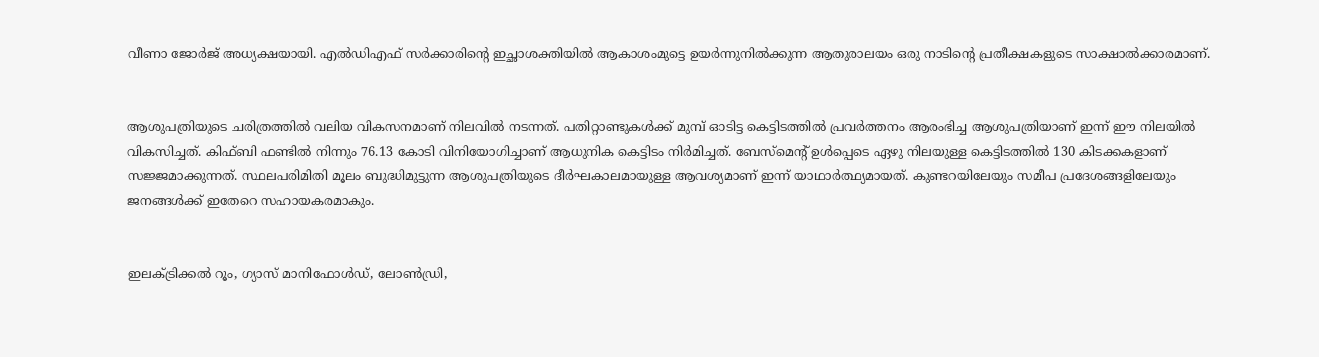വീണാ ജോർജ് അധ്യക്ഷയായി. എൽഡിഎഫ്‌ സർക്കാരിന്റെ ഇച്ഛാശക്തിയിൽ ആകാശംമുട്ടെ ഉയർന്നുനിൽക്കുന്ന ആതുരാലയം ഒരു നാടിന്റെ പ്രതീക്ഷകളുടെ സാക്ഷാൽക്കാരമാണ്‌.


ആശുപത്രിയുടെ ചരിത്രത്തിൽ വലിയ വികസനമാണ് നിലവിൽ നടന്നത്‌. പതിറ്റാണ്ടുകൾക്ക് മുമ്പ് ഓടിട്ട കെട്ടിടത്തിൽ പ്രവർത്തനം ആരംഭിച്ച ആശുപത്രിയാണ് ഇന്ന് ഈ നിലയിൽ വികസിച്ചത്. കിഫ്ബി ഫണ്ടിൽ നിന്നും 76.13 കോടി വിനിയോഗിച്ചാണ് ആധുനിക കെട്ടിടം നിർമിച്ചത്‌. ബേസ്‌മെന്റ് ഉൾപ്പെടെ ഏഴു നിലയുള്ള കെട്ടിടത്തിൽ 130 കിടക്കകളാണ് സജ്ജമാക്കുന്നത്. സ്ഥലപരിമിതി മൂലം ബുദ്ധിമുട്ടുന്ന ആശുപത്രിയുടെ ദീർഘകാലമായുള്ള ആവശ്യമാണ് ഇന്ന് യാഥാർത്ഥ്യമായത്. കുണ്ടറയിലേയും സമീപ പ്രദേശങ്ങളിലേയും ജനങ്ങൾക്ക് ഇതേറെ സഹായകരമാകും.


ഇലക്ട്രിക്കൽ റൂം, ഗ്യാസ് മാനിഫോൾഡ്, ലോൺഡ്രി,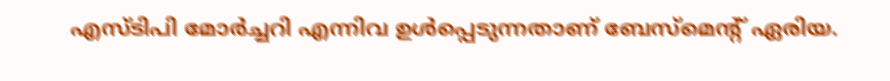എസ്ടിപി മോർച്ചറി എന്നിവ ഉൾപ്പെടുന്നതാണ് ബേസ്‌മെന്റ് ഏരിയ.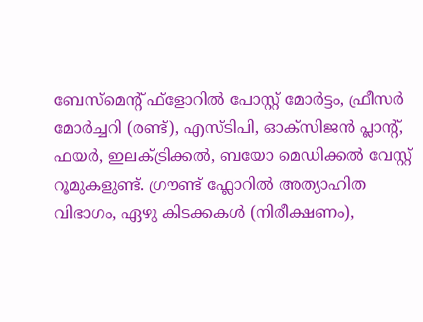ബേസ്‌മെന്റ് ഫ്‌ളോറിൽ പോസ്റ്റ് മോർട്ടം, ഫ്രീസർ മോർച്ചറി (രണ്ട്‌), എസ്ടിപി, ഓക്‌സിജൻ പ്ലാന്റ്, ഫയർ, ഇലക്ട്രിക്കൽ, ബയോ മെഡിക്കൽ വേസ്റ്റ് റൂമുകളുണ്ട്‌. ഗ്രൗണ്ട് ഫ്ലോറിൽ അത്യാഹിത വിഭാഗം, ഏഴു കിടക്കകൾ (നിരീക്ഷണം),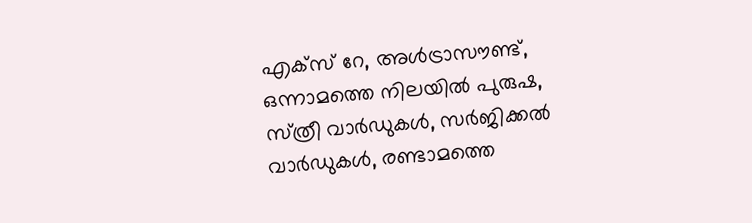എക്‌സ് റേ, അൾട്രാസൗണ്ട്, ഒന്നാമത്തെ നിലയിൽ പുരുഷ, സ്‌ത്രീ വാർഡുകൾ, സർജിക്കൽ വാർഡുകൾ, രണ്ടാമത്തെ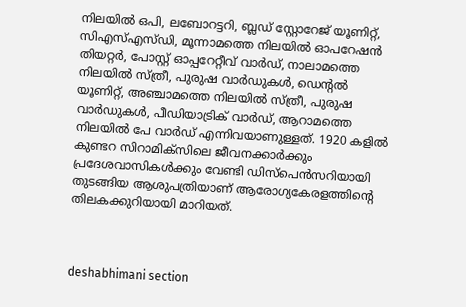നിലയിൽ ഒപി, ലബോറട്ടറി, ബ്ലഡ് സ്റ്റോറേജ് യൂണിറ്റ്, സിഎസ്എസ്ഡി, മൂന്നാമത്തെ നിലയിൽ ഓപറേഷൻ തിയറ്റർ, പോസ്റ്റ് ഓപ്പറേറ്റീവ് വാർഡ്, നാലാമത്തെ നിലയിൽ സ്‌ത്രീ, പുരുഷ വാർഡുകൾ, ഡെന്റൽ യൂണിറ്റ്, അഞ്ചാമത്തെ നിലയിൽ സ്‌ത്രീ, പുരുഷ വാർഡുകൾ, പീഡിയാട്രിക് വാർഡ്, ആറാമത്തെ നിലയിൽ പേ വാർഡ് എന്നിവയാണുള്ളത്. 1920 കളിൽ കുണ്ടറ സിറാമിക്‌സിലെ ജീവനക്കാർക്കും പ്രദേശവാസികൾക്കും വേണ്ടി ഡിസ്‌പെൻസറിയായി തുടങ്ങിയ ആശുപത്രിയാണ് ആരോഗ്യകേരളത്തിന്റെ തിലകക്കുറിയായി മാറിയത്‌.



deshabhimani section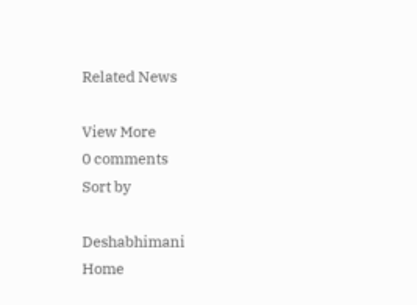Related News

View More
0 comments
Sort by

Deshabhimani
Home